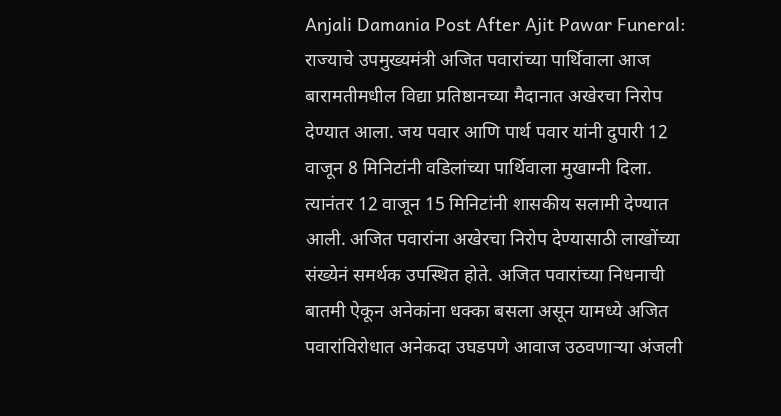Anjali Damania Post After Ajit Pawar Funeral: राज्याचे उपमुख्यमंत्री अजित पवारांच्या पार्थिवाला आज बारामतीमधील विद्या प्रतिष्ठानच्या मैदानात अखेरचा निरोप देण्यात आला. जय पवार आणि पार्थ पवार यांनी दुपारी 12 वाजून 8 मिनिटांनी वडिलांच्या पार्थिवाला मुखाग्नी दिला. त्यानंतर 12 वाजून 15 मिनिटांनी शासकीय सलामी देण्यात आली. अजित पवारांना अखेरचा निरोप देण्यासाठी लाखोंच्या संख्येनं समर्थक उपस्थित होते. अजित पवारांच्या निधनाची बातमी ऐकून अनेकांना धक्का बसला असून यामध्ये अजित पवारांविरोधात अनेकदा उघडपणे आवाज उठवणाऱ्या अंजली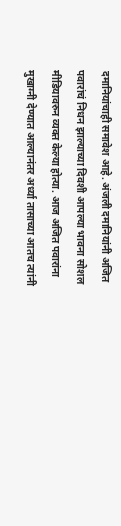दमानियांचाही समावेश आहे. अंजली दमानियांनी अजित पवारांचं निधन झाल्याच्या दिवशी आपल्या भावना सोशल मीडियावरुन व्यक्त केल्या होत्या. आज अजित पवारांना मुखाग्नी देण्यात आल्यानंतर अर्ध्या तासाच्या आतच त्यांनी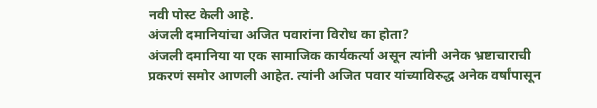नवी पोस्ट केली आहे.
अंजली दमानियांचा अजित पवारांना विरोध का होता?
अंजली दमानिया या एक सामाजिक कार्यकर्त्या असून त्यांनी अनेक भ्रष्टाचाराची प्रकरणं समोर आणली आहेत. त्यांनी अजित पवार यांच्याविरुद्ध अनेक वर्षांपासून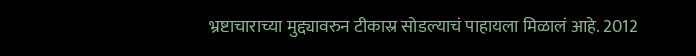भ्रष्टाचाराच्या मुद्द्यावरुन टीकास्र सोडल्याचं पाहायला मिळालं आहे. 2012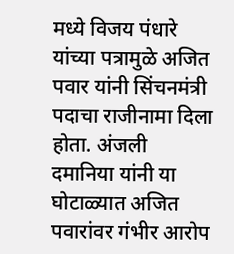मध्ये विजय पंधारे यांच्या पत्रामुळे अजित पवार यांनी सिंचनमंत्री पदाचा राजीनामा दिला होता. अंजली दमानिया यांनी या घोटाळ्यात अजित पवारांवर गंभीर आरोप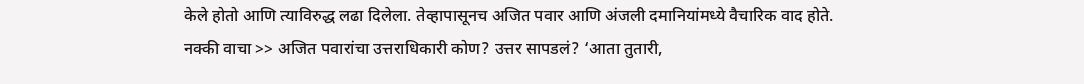केले होतो आणि त्याविरुद्ध लढा दिलेला. तेव्हापासूनच अजित पवार आणि अंजली दमानियांमध्ये वैचारिक वाद होते.
नक्की वाचा >> अजित पवारांचा उत्तराधिकारी कोण? उत्तर सापडलं? ‘आता तुतारी,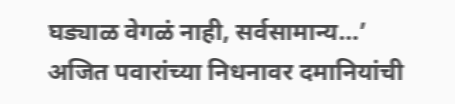घड्याळ वेगळं नाही, सर्वसामान्य…’
अजित पवारांच्या निधनावर दमानियांची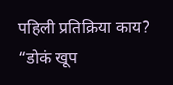पहिली प्रतिक्रिया काय?
“डोकं खूप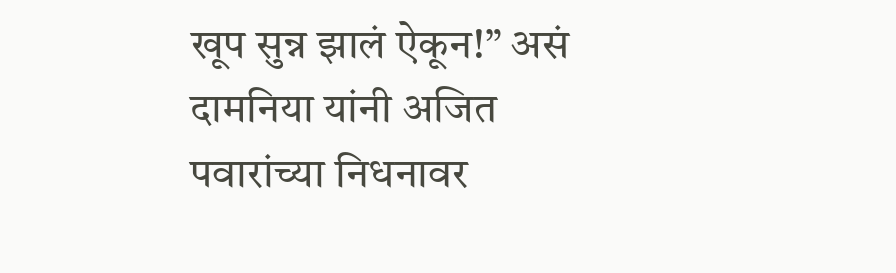खूप सुन्न झालं ऐकून!” असं दामनिया यांनी अजित पवारांच्या निधनावर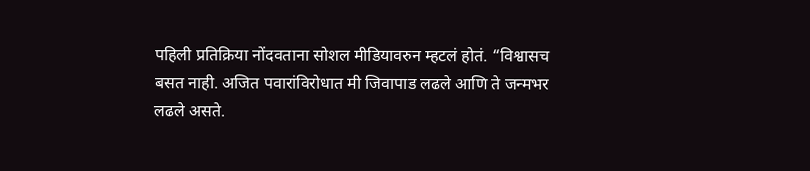पहिली प्रतिक्रिया नोंदवताना सोशल मीडियावरुन म्हटलं होतं. “विश्वासच बसत नाही. अजित पवारांविरोधात मी जिवापाड लढले आणि ते जन्मभर लढले असते.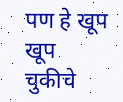पण हे खूप खूप चुकीचे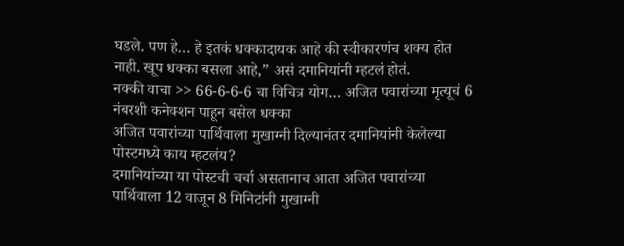घडले. पण हे… हे इतकं धक्कादायक आहे की स्वीकारणंच शक्य होत नाही. खूप धक्का बसला आहे,” असं दमानियांनी म्हटलं होतं.
नक्की वाचा >> 66-6-6-6 चा विचित्र योग… अजित पवारांच्या मृत्यूचं 6 नंबरशी कनेक्शन पाहून बसेल धक्का
अजित पवारांच्या पार्थिवाला मुखाग्नी दिल्यानंतर दमानियांनी केलेल्या पोस्टमध्ये काय म्हटलंय?
दमानियांच्या या पोस्टची चर्चा असतानाच आता अजित पवारांच्या पार्थिवाला 12 वाजून 8 मिनिटांनी मुखाग्नी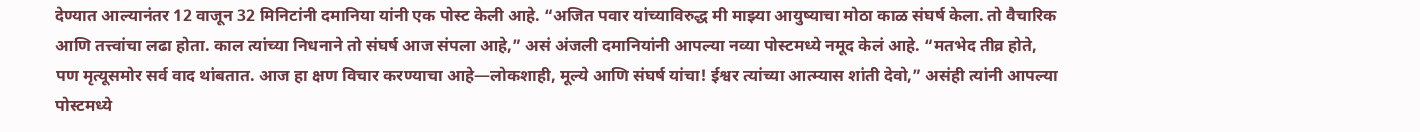देण्यात आल्यानंतर 12 वाजून 32 मिनिटांनी दमानिया यांनी एक पोस्ट केली आहे. “अजित पवार यांच्याविरुद्ध मी माझ्या आयुष्याचा मोठा काळ संघर्ष केला. तो वैचारिक आणि तत्त्वांचा लढा होता. काल त्यांच्या निधनाने तो संघर्ष आज संपला आहे,” असं अंजली दमानियांनी आपल्या नव्या पोस्टमध्ये नमूद केलं आहे. “मतभेद तीव्र होते, पण मृत्यूसमोर सर्व वाद थांबतात. आज हा क्षण विचार करण्याचा आहे—लोकशाही, मूल्ये आणि संघर्ष यांचा! ईश्वर त्यांच्या आत्म्यास शांती देवो,” असंही त्यांनी आपल्या पोस्टमध्ये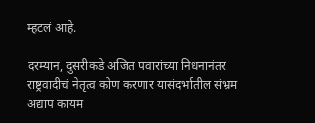म्हटलं आहे.

दरम्यान, दुसरीकडे अजित पवारांच्या निधनानंतर राष्ट्रवादीचं नेतृत्व कोण करणार यासंदर्भातील संभ्रम अद्याप कायम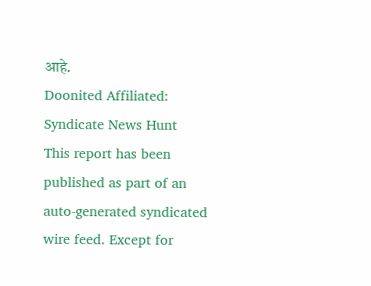आहे.
Doonited Affiliated: Syndicate News Hunt
This report has been published as part of an auto-generated syndicated wire feed. Except for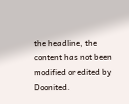the headline, the content has not been modified or edited by Doonited.